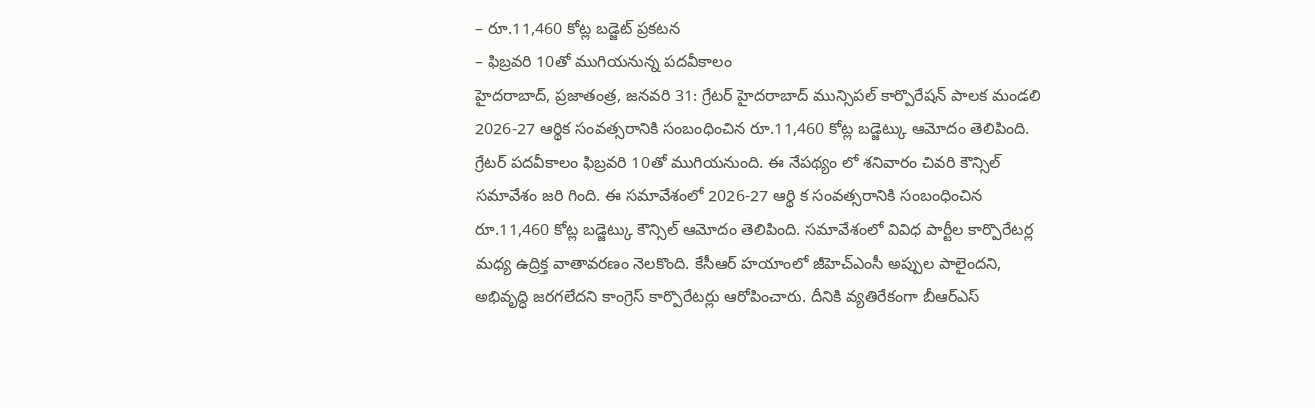– రూ.11,460 కోట్ల బడ్జెట్ ప్రకటన
– ఫిబ్రవరి 10తో ముగియనున్న పదవీకాలం
హైదరాబాద్, ప్రజాతంత్ర, జనవరి 31: గ్రేటర్ హైదరాబాద్ మున్సిపల్ కార్పొరేషన్ పాలక మండలి 2026-27 ఆర్థిక సంవత్సరానికి సంబంధించిన రూ.11,460 కోట్ల బడ్జెట్కు ఆమోదం తెలిపింది. గ్రేటర్ పదవీకాలం ఫిబ్రవరి 10తో ముగియనుంది. ఈ నేపథ్యం లో శనివారం చివరి కౌన్సిల్ సమావేశం జరి గింది. ఈ సమావేశంలో 2026-27 ఆర్థి క సంవత్సరానికి సంబంధించిన రూ.11,460 కోట్ల బడ్జెట్కు కౌన్సిల్ ఆమోదం తెలిపింది. సమావేశంలో వివిధ పార్టీల కార్పొరేటర్ల మధ్య ఉద్రిక్త వాతావరణం నెలకొంది. కేసీఆర్ హయాంలో జీహెచ్ఎంసీ అప్పుల పాలైందని, అభివృద్ధి జరగలేదని కాంగ్రెస్ కార్పొరేటర్లు ఆరోపించారు. దీనికి వ్యతిరేకంగా బీఆర్ఎస్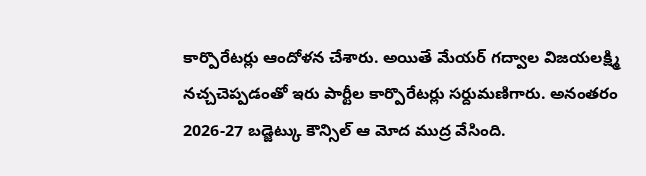కార్పొరేటర్లు ఆందోళన చేశారు. అయితే మేయర్ గద్వాల విజయలక్ష్మి నచ్చచెప్పడంతో ఇరు పార్టీల కార్పొరేటర్లు సర్దుమణిగారు. అనంతరం 2026-27 బడ్జెట్కు కౌన్సిల్ ఆ మోద ముద్ర వేసింది.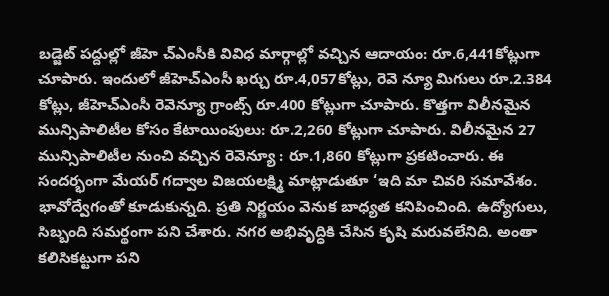బడ్జెట్ పద్దుల్లో జీహె చ్ఎంసీకి వివిధ మార్గాల్లో వచ్చిన ఆదాయం: రూ.6,441కోట్లుగా చూపారు. ఇందులో జీహెచ్ఎంసీ ఖర్చు రూ.4,057కోట్లు, రెవె న్యూ మిగులు రూ.2.384 కోట్లు, జీహెచ్ఎంసీ రెవెన్యూ గ్రాంట్స్ రూ.400 కోట్లుగా చూపారు. కొత్తగా విలీనమైన మున్సిపాలిటీల కోసం కేటాయింపులు: రూ.2,260 కోట్లుగా చూపారు. విలీనమైన 27 మున్సిపాలిటీల నుంచి వచ్చిన రెవెన్యూ : రూ.1,860 కోట్లుగా ప్రకటించారు. ఈ సందర్భంగా మేయర్ గద్వాల విజయలక్ష్మి మాట్లాడుతూ ‘ఇది మా చివరి సమావేశం. భావోద్వేగంతో కూడుకున్నది. ప్రతి నిర్ణయం వెనుక బాధ్యత కనిపించింది. ఉద్యోగులు, సిబ్బంది సమర్థంగా పని చేశారు. నగర అభివృద్ధికి చేసిన కృషి మరువలేనిది. అంతా కలిసికట్టుగా పని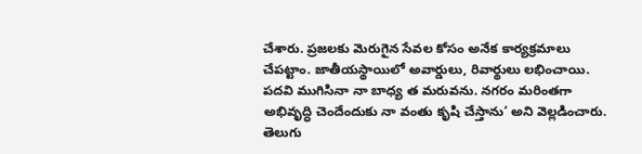చేశారు. ప్రజలకు మెరుగైన సేవల కోసం అనేక కార్యక్రమాలు చేపట్టాం. జాతీయస్థాయిలో అవార్డులు, రివార్థులు లభించాయి. పదవి ముగిసినా నా బాధ్య త మరువను. నగరం మరింతగా అభివృద్ధి చెందేందుకు నా వంతు కృషి చేస్తాను’ అని వెల్లడించారు.
తెలుగు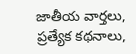జాతీయ వార్తలు, ప్రత్యేక కథనాలు,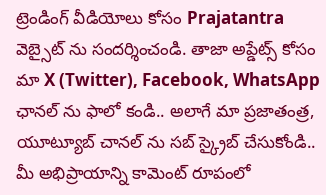ట్రెండింగ్ వీడియోలు కోసం Prajatantra వెబ్సైట్ ను సందర్శించండి. తాజా అప్డేట్స్ కోసం మా X (Twitter), Facebook, WhatsApp ఛానల్ ను ఫాలో కండి.. అలాగే మా ప్రజాతంత్ర, యూట్యూబ్ చానల్ ను సబ్ స్క్రైబ్ చేసుకోండి.. మీ అభిప్రాయాన్ని కామెంట్ రూపంలో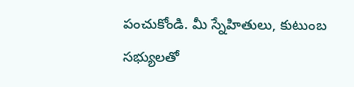పంచుకోండి. మీ స్నేహితులు, కుటుంబ సభ్యులతో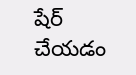షేర్ చేయడం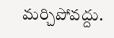మర్చిపోవద్దు.